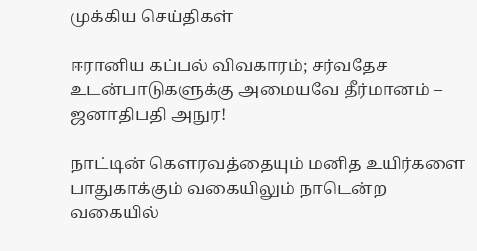முக்கிய செய்திகள்

ஈரானிய கப்பல் விவகாரம்; சர்வதேச உடன்பாடுகளுக்கு அமையவே தீர்மானம் – ஜனாதிபதி அநுர!

நாட்டின் கௌரவத்தையும் மனித உயிர்களை பாதுகாக்கும் வகையிலும் நாடென்ற வகையில்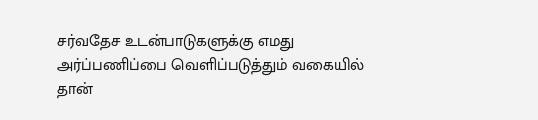சர்வதேச உடன்பாடுகளுக்கு எமது அர்ப்பணிப்பை வெளிப்படுத்தும் வகையில் தான்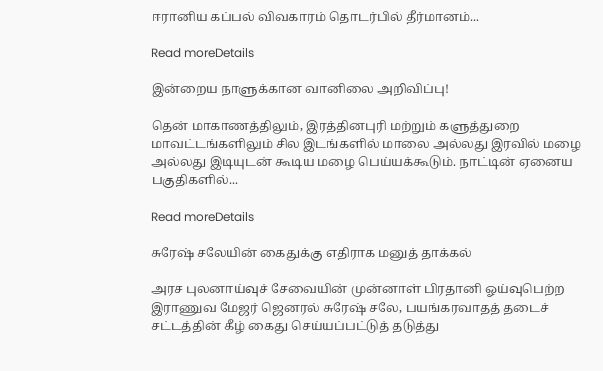ஈரானிய கப்பல் விவகாரம் தொடர்பில் தீர்மானம்...

Read moreDetails

இன்றைய நாளுக்கான வானிலை அறிவிப்பு!

தென் மாகாணத்திலும், இரத்தினபுரி மற்றும் களுத்துறை மாவட்டங்களிலும் சில இடங்களில் மாலை அல்லது இரவில் மழை அல்லது இடியுடன் கூடிய மழை பெய்யக்கூடும். நாட்டின் ஏனைய பகுதிகளில்...

Read moreDetails

சுரேஷ் சலேயின் கைதுக்கு எதிராக மனுத் தாக்கல்

அரச புலனாய்வுச் சேவையின் முன்னாள் பிரதானி ஓய்வுபெற்ற இராணுவ மேஜர் ஜெனரல் சுரேஷ் சலே, பயங்கரவாதத் தடைச் சட்டத்தின் கீழ் கைது செய்யப்பட்டுத் தடுத்து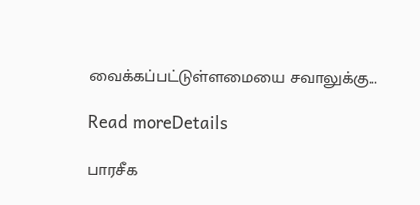வைக்கப்பட்டுள்ளமையை சவாலுக்கு...

Read moreDetails

பாரசீக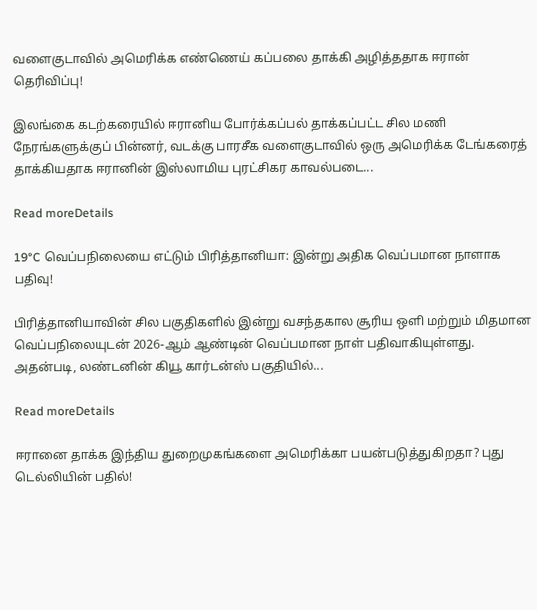வளைகுடாவில் அமெரிக்க எண்ணெய் கப்பலை தாக்கி அழித்ததாக ஈரான் தெரிவிப்பு!

இலங்கை கடற்கரையில் ஈரானிய போர்க்கப்பல் தாக்கப்பட்ட சில மணி நேரங்களுக்குப் பின்னர், வடக்கு பாரசீக வளைகுடாவில் ஒரு அமெரிக்க டேங்கரைத் தாக்கியதாக ஈரானின் இஸ்லாமிய புரட்சிகர காவல்படை...

Read moreDetails

19°C வெப்பநிலையை எட்டும் பிரித்தானியா: இன்று அதிக வெப்பமான நாளாக பதிவு!

பிரித்தானியாவின் சில பகுதிகளில் இன்று வசந்தகால சூரிய ஒளி மற்றும் மிதமான வெப்பநிலையுடன் 2026-ஆம் ஆண்டின் வெப்பமான நாள் பதிவாகியுள்ளது. அதன்படி, லண்டனின் கியூ கார்டன்ஸ் பகுதியில்...

Read moreDetails

ஈரானை தாக்க இந்திய துறைமுகங்களை அமெரிக்கா பயன்படுத்துகிறதா? புது டெல்லியின் பதில்!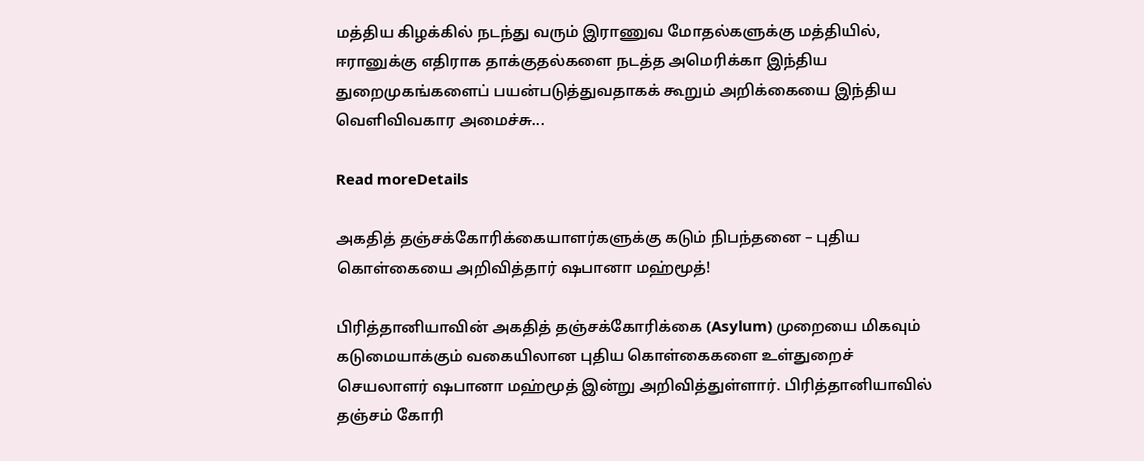மத்திய கிழக்கில் நடந்து வரும் இராணுவ மோதல்களுக்கு மத்தியில், ஈரானுக்கு எதிராக தாக்குதல்களை நடத்த அமெரிக்கா இந்திய துறைமுகங்களைப் பயன்படுத்துவதாகக் கூறும் அறிக்கையை இந்திய வெளிவிவகார அமைச்சு...

Read moreDetails

அகதித் தஞ்சக்கோரிக்கையாளர்களுக்கு கடும் நிபந்தனை – புதிய கொள்கையை அறிவித்தார் ஷபானா மஹ்மூத்!

பிரித்தானியாவின் அகதித் தஞ்சக்கோரிக்கை (Asylum) முறையை மிகவும் கடுமையாக்கும் வகையிலான புதிய கொள்கைகளை உள்துறைச் செயலாளர் ஷபானா மஹ்மூத் இன்று அறிவித்துள்ளார். பிரித்தானியாவில் தஞ்சம் கோரி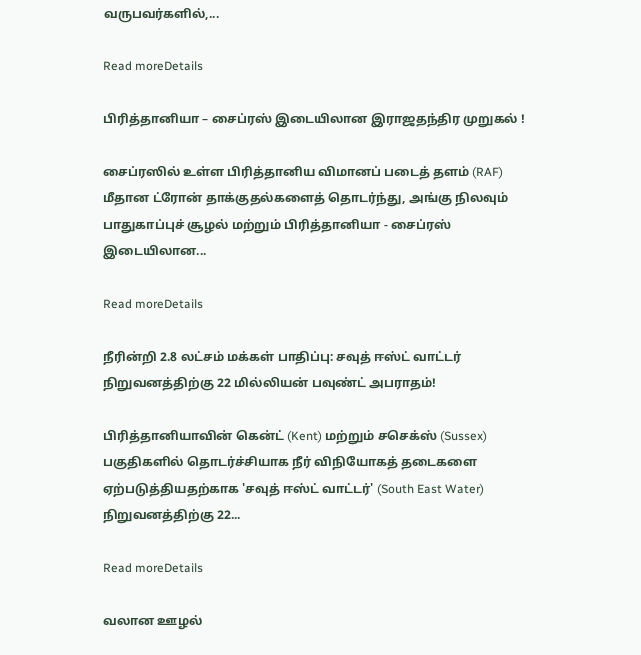வருபவர்களில்,...

Read moreDetails

பிரித்தானியா – சைப்ரஸ் இடையிலான இராஜதந்திர முறுகல் !

சைப்ரஸில் உள்ள பிரித்தானிய விமானப் படைத் தளம் (RAF) மீதான ட்ரோன் தாக்குதல்களைத் தொடர்ந்து, அங்கு நிலவும் பாதுகாப்புச் சூழல் மற்றும் பிரித்தானியா - சைப்ரஸ் இடையிலான...

Read moreDetails

நீரின்றி 2.8 லட்சம் மக்கள் பாதிப்பு: சவுத் ஈஸ்ட் வாட்டர் நிறுவனத்திற்கு 22 மில்லியன் பவுண்ட் அபராதம்!

பிரித்தானியாவின் கென்ட் (Kent) மற்றும் சசெக்ஸ் (Sussex) பகுதிகளில் தொடர்ச்சியாக நீர் விநியோகத் தடைகளை ஏற்படுத்தியதற்காக 'சவுத் ஈஸ்ட் வாட்டர்' (South East Water) நிறுவனத்திற்கு 22...

Read moreDetails

வலான ஊழல்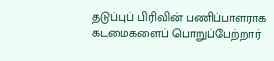தடுப்புப் பிரிவின் பணிப்பாளராக கடமைகளைப் பொறுப்பேற்றார்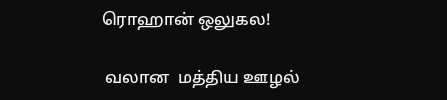ரொஹான் ஒலுகல!

 வலான  மத்திய ஊழல்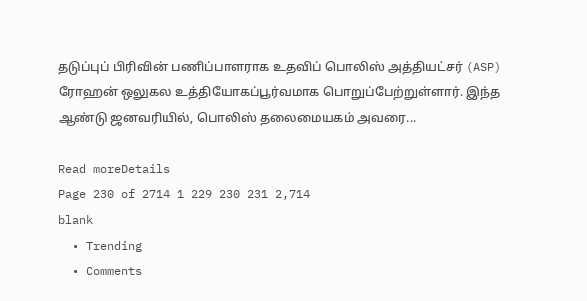தடுப்புப் பிரிவின் பணிப்பாளராக உதவிப் பொலிஸ் அத்தியட்சர் (ASP) ரோஹன் ஒலுகல உத்தியோகப்பூர்வமாக பொறுப்பேற்றுள்ளார். இந்த ஆண்டு ஜனவரியில், பொலிஸ் தலைமையகம் அவரை...

Read moreDetails
Page 230 of 2714 1 229 230 231 2,714
blank
  • Trending
  • Comments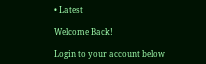• Latest

Welcome Back!

Login to your account below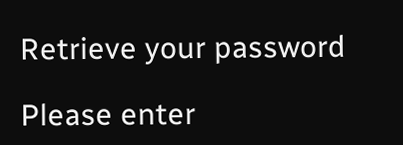Retrieve your password

Please enter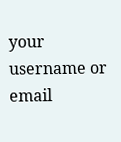your username or email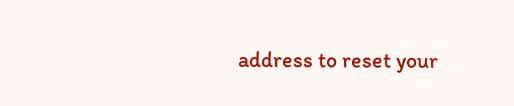address to reset your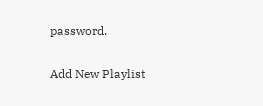password.

Add New Playlist